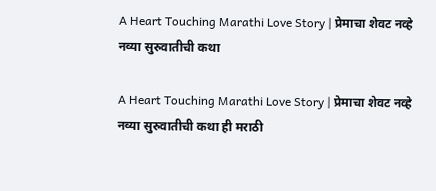A Heart Touching Marathi Love Story | प्रेमाचा शेवट नव्हे नव्या सुरुवातीची कथा

A Heart Touching Marathi Love Story | प्रेमाचा शेवट नव्हे नव्या सुरुवातीची कथा ही मराठी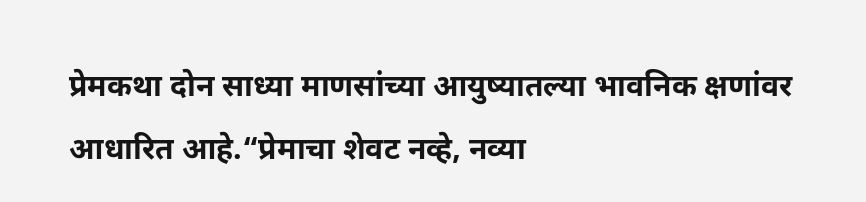प्रेमकथा दोन साध्या माणसांच्या आयुष्यातल्या भावनिक क्षणांवर आधारित आहे.“प्रेमाचा शेवट नव्हे, नव्या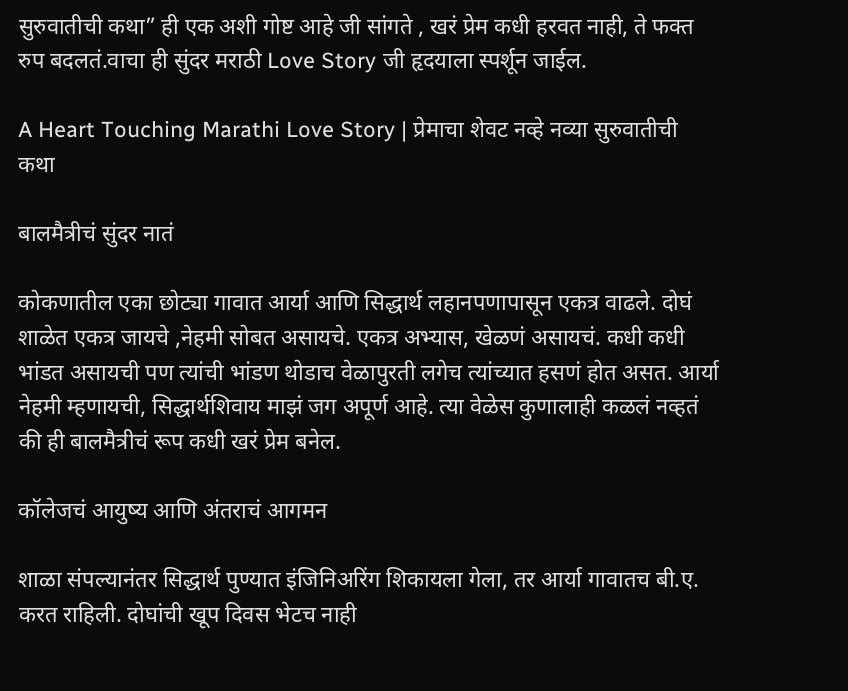सुरुवातीची कथा” ही एक अशी गोष्ट आहे जी सांगते , खरं प्रेम कधी हरवत नाही, ते फक्त रुप बदलतं.वाचा ही सुंदर मराठी Love Story जी हृदयाला स्पर्शून जाईल.

A Heart Touching Marathi Love Story | प्रेमाचा शेवट नव्हे नव्या सुरुवातीची कथा

बालमैत्रीचं सुंदर नातं

कोकणातील एका छोट्या गावात आर्या आणि सिद्धार्थ लहानपणापासून एकत्र वाढले. दोघं शाळेत एकत्र जायचे ,नेहमी सोबत असायचे. एकत्र अभ्यास, खेळणं असायचं. कधी कधी भांडत असायची पण त्यांची भांडण थोडाच वेळापुरती लगेच त्यांच्यात हसणं होत असत. आर्या नेहमी म्हणायची, सिद्धार्थशिवाय माझं जग अपूर्ण आहे. त्या वेळेस कुणालाही कळलं नव्हतं की ही बालमैत्रीचं रूप कधी खरं प्रेम बनेल.

कॉलेजचं आयुष्य आणि अंतराचं आगमन

शाळा संपल्यानंतर सिद्धार्थ पुण्यात इंजिनिअरिंग शिकायला गेला, तर आर्या गावातच बी.ए. करत राहिली. दोघांची खूप दिवस भेटच नाही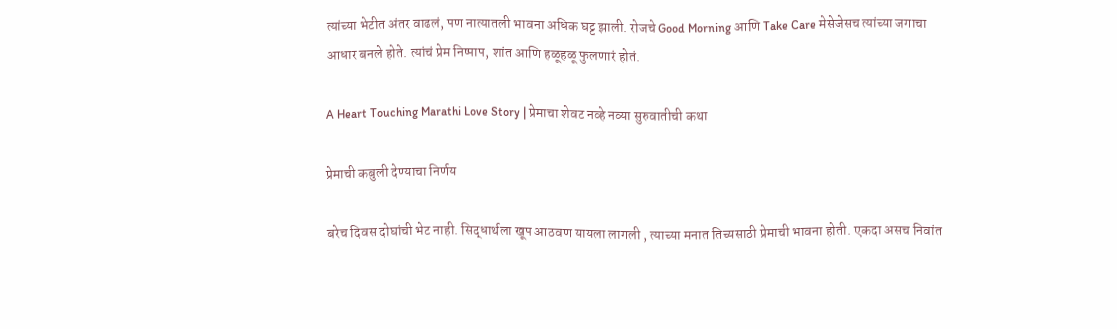त्यांच्या भेटीत अंतर वाढलं, पण नात्यातली भावना अधिक घट्ट झाली. रोजचे Good Morning आणि Take Care मेसेजेसच त्यांच्या जगाचा आधार बनले होते. त्यांचं प्रेम निष्पाप, शांत आणि हळूहळू फुलणारं होतं.

A Heart Touching Marathi Love Story | प्रेमाचा शेवट नव्हे नव्या सुरुवातीची कथा

प्रेमाची कबुली देण्याचा निर्णय

बरेच दिवस दोघांची भेट नाही. सिद्धार्थला खूप आठवण यायला लागली , त्याच्या मनात तिच्यसाठी प्रेमाची भावना होती. एकदा असच निवांत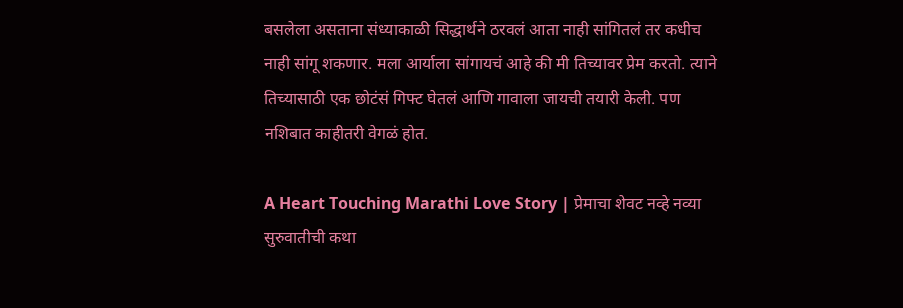बसलेला असताना संध्याकाळी सिद्धार्थने ठरवलं आता नाही सांगितलं तर कधीच नाही सांगू शकणार. मला आर्याला सांगायचं आहे की मी तिच्यावर प्रेम करतो. त्याने तिच्यासाठी एक छोटंसं गिफ्ट घेतलं आणि गावाला जायची तयारी केली. पण नशिबात काहीतरी वेगळं होत.

A Heart Touching Marathi Love Story | प्रेमाचा शेवट नव्हे नव्या सुरुवातीची कथा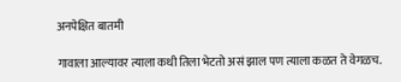अनपेक्षित बातमी

गावाला आल्यावर त्याला कधी तिला भेटतो असं झाल पण त्याला कळत ते वेगळच.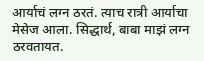आर्याचं लग्न ठरतं. त्याच रात्री आर्याचा मेसेज आला. सिद्धार्थ, बाबा माझं लग्न ठरवतायत.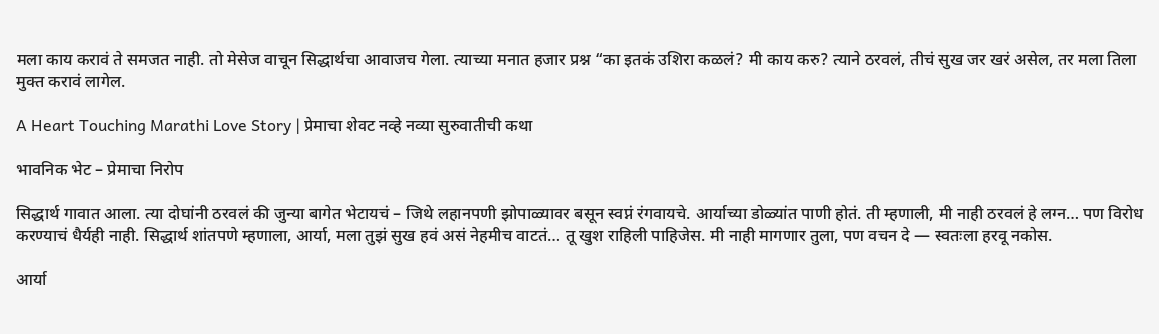मला काय करावं ते समजत नाही. तो मेसेज वाचून सिद्धार्थचा आवाजच गेला. त्याच्या मनात हजार प्रश्न “का इतकं उशिरा कळलं? मी काय करु? त्याने ठरवलं, तीचं सुख जर खरं असेल, तर मला तिला मुक्त करावं लागेल.

A Heart Touching Marathi Love Story | प्रेमाचा शेवट नव्हे नव्या सुरुवातीची कथा

भावनिक भेट – प्रेमाचा निरोप

सिद्धार्थ गावात आला. त्या दोघांनी ठरवलं की जुन्या बागेत भेटायचं – जिथे लहानपणी झोपाळ्यावर बसून स्वप्नं रंगवायचे. आर्याच्या डोळ्यांत पाणी होतं. ती म्हणाली, मी नाही ठरवलं हे लग्न… पण विरोध करण्याचं धैर्यही नाही. सिद्धार्थ शांतपणे म्हणाला, आर्या, मला तुझं सुख हवं असं नेहमीच वाटतं… तू खुश राहिली पाहिजेस. मी नाही मागणार तुला, पण वचन दे — स्वतःला हरवू नकोस.

आर्या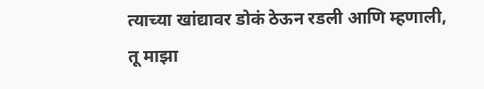त्याच्या खांद्यावर डोकं ठेऊन रडली आणि म्हणाली, तू माझा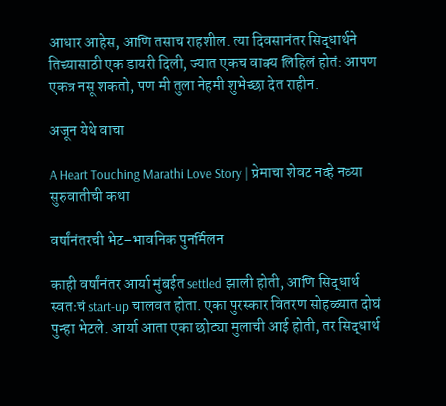आधार आहेस, आणि तसाच राहशील. त्या दिवसानंतर सिद्धार्थने तिच्यासाठी एक डायरी दिली, ज्यात एकच वाक्य लिहिलं होतं: आपण एकत्र नसू शकतो, पण मी तुला नेहमी शुभेच्छा देत राहीन.

अजून येथे वाचा

A Heart Touching Marathi Love Story | प्रेमाचा शेवट नव्हे नव्या सुरुवातीची कथा

वर्षांनंतरची भेट–भावनिक पुनर्मिलन

काही वर्षांनंतर आर्या मुंबईत settled झाली होती, आणि सिद्धार्थ स्वतःचं start-up चालवत होता. एका पुरस्कार वितरण सोहळ्यात दोघं पुन्हा भेटले. आर्या आता एका छोट्या मुलाची आई होती, तर सिद्धार्थ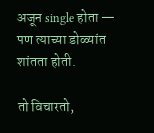अजून single होता — पण त्याच्या डोळ्यांत शांतता होती.

तो विचारतो,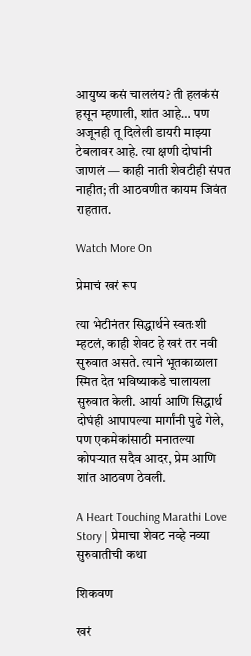आयुष्य कसं चाललंय? ती हलकंसं हसून म्हणाली, शांत आहे… पण अजूनही तू दिलेली डायरी माझ्या टेबलावर आहे. त्या क्षणी दोघांनी जाणलं — काही नाती शेवटीही संपत नाहीत; ती आठवणीत कायम जिवंत राहतात.

Watch More On

प्रेमाचं खरं रूप

त्या भेटीनंतर सिद्धार्थने स्वतःशी म्हटलं, काही शेवट हे खरं तर नवी सुरुवात असते. त्याने भूतकाळाला स्मित देत भविष्याकडे चालायला सुरुवात केली. आर्या आणि सिद्धार्थ दोघंही आपापल्या मार्गांनी पुढे गेले, पण एकमेकांसाठी मनातल्या कोपऱ्यात सदैव आदर, प्रेम आणि शांत आठवण ठेवली.

A Heart Touching Marathi Love Story | प्रेमाचा शेवट नव्हे नव्या सुरुवातीची कथा

शिकवण

खरं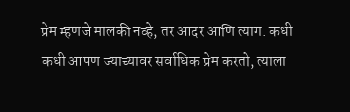प्रेम म्हणजे मालकी नव्हे, तर आदर आणि त्याग. कधी कधी आपण ज्याच्यावर सर्वाधिक प्रेम करतो, त्याला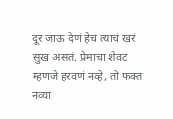दूर जाऊ देणं हेच त्याचं खरं सुख असतं. प्रेमाचा शेवट म्हणजे हरवणं नव्हे, तो फक्त नव्या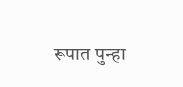रूपात पुन्हा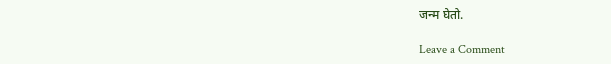जन्म घेतो.

Leave a Comment